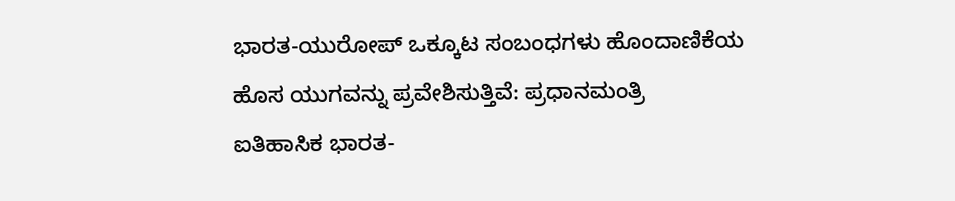ಭಾರತ-ಯುರೋಪ್ ಒಕ್ಕೂಟ ಸಂಬಂಧಗಳು ಹೊಂದಾಣಿಕೆಯ ಹೊಸ ಯುಗವನ್ನು ಪ್ರವೇಶಿಸುತ್ತಿವೆ: ಪ್ರಧಾನಮಂತ್ರಿ
ಐತಿಹಾಸಿಕ ಭಾರತ-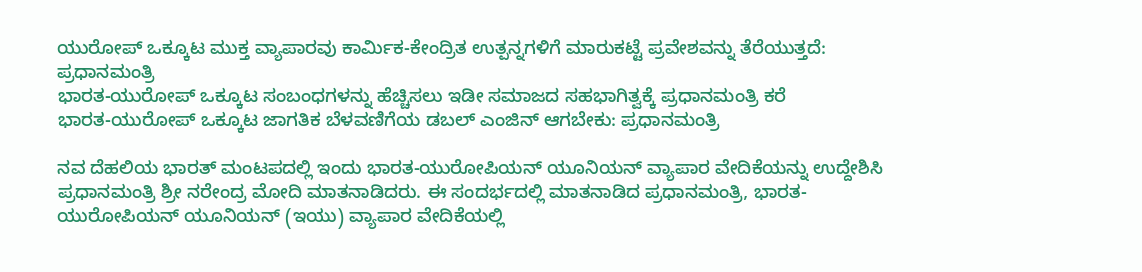ಯುರೋಪ್ ಒಕ್ಕೂಟ ಮುಕ್ತ ವ್ಯಾಪಾರವು ಕಾರ್ಮಿಕ-ಕೇಂದ್ರಿತ ಉತ್ಪನ್ನಗಳಿಗೆ ಮಾರುಕಟ್ಟೆ ಪ್ರವೇಶವನ್ನು ತೆರೆಯುತ್ತದೆ: ಪ್ರಧಾನಮಂತ್ರಿ
ಭಾರತ-ಯುರೋಪ್ ಒಕ್ಕೂಟ ಸಂಬಂಧಗಳನ್ನು ಹೆಚ್ಚಿಸಲು ಇಡೀ ಸಮಾಜದ ಸಹಭಾಗಿತ್ವಕ್ಕೆ ಪ್ರಧಾನಮಂತ್ರಿ ಕರೆ
ಭಾರತ-ಯುರೋಪ್ ಒಕ್ಕೂಟ ಜಾಗತಿಕ ಬೆಳವಣಿಗೆಯ ಡಬಲ್ ಎಂಜಿನ್ ಆಗಬೇಕು: ಪ್ರಧಾನಮಂತ್ರಿ

ನವ ದೆಹಲಿಯ ಭಾರತ್ ಮಂಟಪದಲ್ಲಿ ಇಂದು ಭಾರತ-ಯುರೋಪಿಯನ್ ಯೂನಿಯನ್ ವ್ಯಾಪಾರ ವೇದಿಕೆಯನ್ನು ಉದ್ದೇಶಿಸಿ ಪ್ರಧಾನಮಂತ್ರಿ ಶ್ರೀ ನರೇಂದ್ರ ಮೋದಿ ಮಾತನಾಡಿದರು. ಈ ಸಂದರ್ಭದಲ್ಲಿ ಮಾತನಾಡಿದ ಪ್ರಧಾನಮಂತ್ರಿ, ಭಾರತ-ಯುರೋಪಿಯನ್ ಯೂನಿಯನ್ (ಇಯು) ವ್ಯಾಪಾರ ವೇದಿಕೆಯಲ್ಲಿ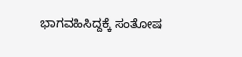ಭಾಗವಹಿಸಿದ್ದಕ್ಕೆ ಸಂತೋಷ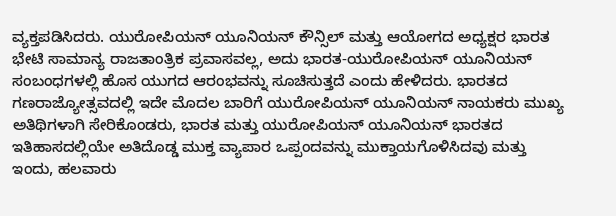ವ್ಯಕ್ತಪಡಿಸಿದರು. ಯುರೋಪಿಯನ್ ಯೂನಿಯನ್ ಕೌನ್ಸಿಲ್ ಮತ್ತು ಆಯೋಗದ ಅಧ್ಯಕ್ಷರ ಭಾರತ ಭೇಟಿ ಸಾಮಾನ್ಯ ರಾಜತಾಂತ್ರಿಕ ಪ್ರವಾಸವಲ್ಲ, ಅದು ಭಾರತ-ಯುರೋಪಿಯನ್ ಯೂನಿಯನ್ ಸಂಬಂಧಗಳಲ್ಲಿ ಹೊಸ ಯುಗದ ಆರಂಭವನ್ನು ಸೂಚಿಸುತ್ತದೆ ಎಂದು ಹೇಳಿದರು. ಭಾರತದ ಗಣರಾಜ್ಯೋತ್ಸವದಲ್ಲಿ ಇದೇ ಮೊದಲ ಬಾರಿಗೆ ಯುರೋಪಿಯನ್ ಯೂನಿಯನ್ ನಾಯಕರು ಮುಖ್ಯ ಅತಿಥಿಗಳಾಗಿ ಸೇರಿಕೊಂಡರು, ಭಾರತ ಮತ್ತು ಯುರೋಪಿಯನ್ ಯೂನಿಯನ್ ಭಾರತದ ಇತಿಹಾಸದಲ್ಲಿಯೇ ಅತಿದೊಡ್ಡ ಮುಕ್ತ ವ್ಯಾಪಾರ ಒಪ್ಪಂದವನ್ನು ಮುಕ್ತಾಯಗೊಳಿಸಿದವು ಮತ್ತು ಇಂದು, ಹಲವಾರು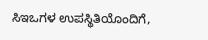ಸಿಇಒಗಳ ಉಪಸ್ಥಿತಿಯೊಂದಿಗೆ,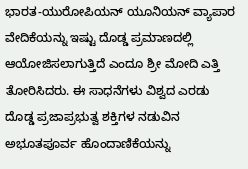ಭಾರತ-ಯುರೋಪಿಯನ್ ಯೂನಿಯನ್ ವ್ಯಾಪಾರ ವೇದಿಕೆಯನ್ನು ಇಷ್ಟು ದೊಡ್ಡ ಪ್ರಮಾಣದಲ್ಲಿ ಆಯೋಜಿಸಲಾಗುತ್ತಿದೆ ಎಂದೂ ಶ್ರೀ ಮೋದಿ ಎತ್ತಿ ತೋರಿಸಿದರು. ಈ ಸಾಧನೆಗಳು ವಿಶ್ವದ ಎರಡು ದೊಡ್ಡ ಪ್ರಜಾಪ್ರಭುತ್ವ ಶಕ್ತಿಗಳ ನಡುವಿನ ಅಭೂತಪೂರ್ವ ಹೊಂದಾಣಿಕೆಯನ್ನು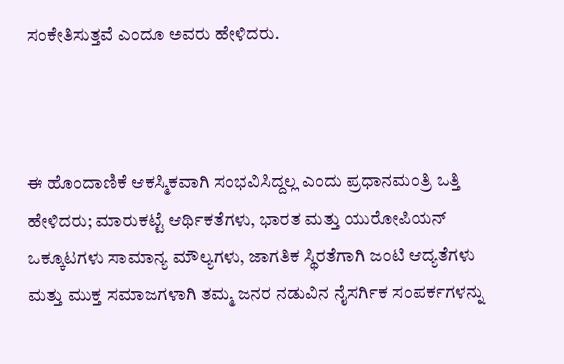ಸಂಕೇತಿಸುತ್ತವೆ ಎಂದೂ ಅವರು ಹೇಳಿದರು.



ಈ ಹೊಂದಾಣಿಕೆ ಆಕಸ್ಮಿಕವಾಗಿ ಸಂಭವಿಸಿದ್ದಲ್ಲ ಎಂದು ಪ್ರಧಾನಮಂತ್ರಿ ಒತ್ತಿ ಹೇಳಿದರು; ಮಾರುಕಟ್ಟೆ ಆರ್ಥಿಕತೆಗಳು, ಭಾರತ ಮತ್ತು ಯುರೋಪಿಯನ್ ಒಕ್ಕೂಟಗಳು ಸಾಮಾನ್ಯ ಮೌಲ್ಯಗಳು, ಜಾಗತಿಕ ಸ್ಥಿರತೆಗಾಗಿ ಜಂಟಿ ಆದ್ಯತೆಗಳು ಮತ್ತು ಮುಕ್ತ ಸಮಾಜಗಳಾಗಿ ತಮ್ಮ ಜನರ ನಡುವಿನ ನೈಸರ್ಗಿಕ ಸಂಪರ್ಕಗಳನ್ನು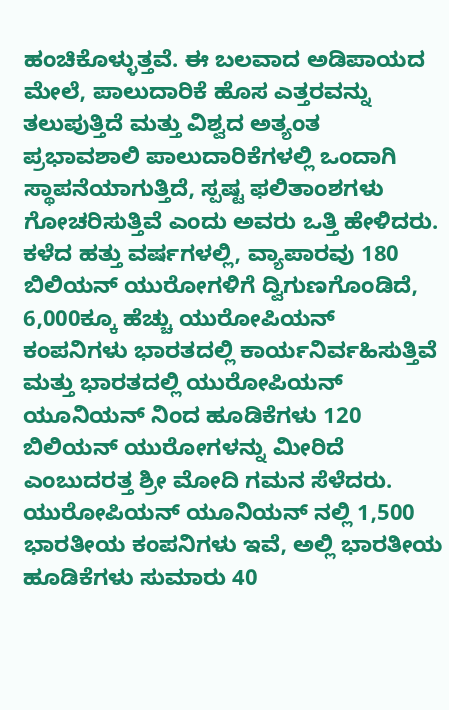ಹಂಚಿಕೊಳ್ಳುತ್ತವೆ. ಈ ಬಲವಾದ ಅಡಿಪಾಯದ ಮೇಲೆ, ಪಾಲುದಾರಿಕೆ ಹೊಸ ಎತ್ತರವನ್ನು ತಲುಪುತ್ತಿದೆ ಮತ್ತು ವಿಶ್ವದ ಅತ್ಯಂತ ಪ್ರಭಾವಶಾಲಿ ಪಾಲುದಾರಿಕೆಗಳಲ್ಲಿ ಒಂದಾಗಿ ಸ್ಥಾಪನೆಯಾಗುತ್ತಿದೆ, ಸ್ಪಷ್ಟ ಫಲಿತಾಂಶಗಳು ಗೋಚರಿಸುತ್ತಿವೆ ಎಂದು ಅವರು ಒತ್ತಿ ಹೇಳಿದರು. ಕಳೆದ ಹತ್ತು ವರ್ಷಗಳಲ್ಲಿ, ವ್ಯಾಪಾರವು 180 ಬಿಲಿಯನ್ ಯುರೋಗಳಿಗೆ ದ್ವಿಗುಣಗೊಂಡಿದೆ, 6,000ಕ್ಕೂ ಹೆಚ್ಚು ಯುರೋಪಿಯನ್ ಕಂಪನಿಗಳು ಭಾರತದಲ್ಲಿ ಕಾರ್ಯನಿರ್ವಹಿಸುತ್ತಿವೆ ಮತ್ತು ಭಾರತದಲ್ಲಿ ಯುರೋಪಿಯನ್ ಯೂನಿಯನ್ ನಿಂದ ಹೂಡಿಕೆಗಳು 120 ಬಿಲಿಯನ್ ಯುರೋಗಳನ್ನು ಮೀರಿದೆ ಎಂಬುದರತ್ತ ಶ್ರೀ ಮೋದಿ ಗಮನ ಸೆಳೆದರು. ಯುರೋಪಿಯನ್ ಯೂನಿಯನ್ ನಲ್ಲಿ 1,500 ಭಾರತೀಯ ಕಂಪನಿಗಳು ಇವೆ, ಅಲ್ಲಿ ಭಾರತೀಯ ಹೂಡಿಕೆಗಳು ಸುಮಾರು 40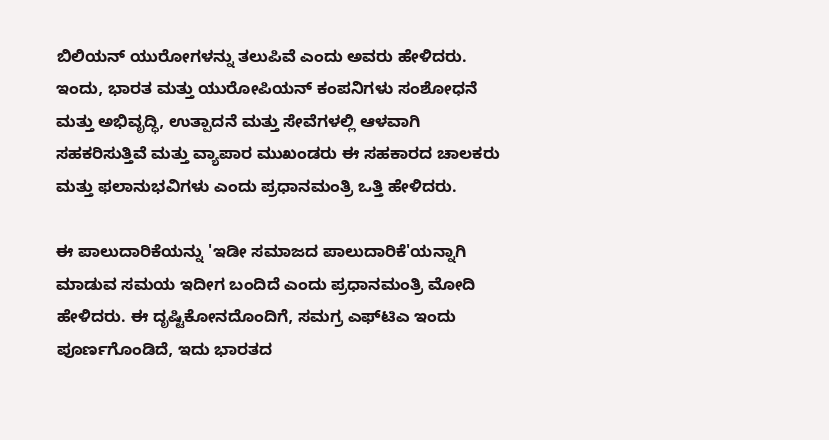ಬಿಲಿಯನ್ ಯುರೋಗಳನ್ನು ತಲುಪಿವೆ ಎಂದು ಅವರು ಹೇಳಿದರು. ಇಂದು, ಭಾರತ ಮತ್ತು ಯುರೋಪಿಯನ್ ಕಂಪನಿಗಳು ಸಂಶೋಧನೆ ಮತ್ತು ಅಭಿವೃದ್ಧಿ, ಉತ್ಪಾದನೆ ಮತ್ತು ಸೇವೆಗಳಲ್ಲಿ ಆಳವಾಗಿ ಸಹಕರಿಸುತ್ತಿವೆ ಮತ್ತು ವ್ಯಾಪಾರ ಮುಖಂಡರು ಈ ಸಹಕಾರದ ಚಾಲಕರು ಮತ್ತು ಫಲಾನುಭವಿಗಳು ಎಂದು ಪ್ರಧಾನಮಂತ್ರಿ ಒತ್ತಿ ಹೇಳಿದರು.

ಈ ಪಾಲುದಾರಿಕೆಯನ್ನು 'ಇಡೀ ಸಮಾಜದ ಪಾಲುದಾರಿಕೆ'ಯನ್ನಾಗಿ ಮಾಡುವ ಸಮಯ ಇದೀಗ ಬಂದಿದೆ ಎಂದು ಪ್ರಧಾನಮಂತ್ರಿ ಮೋದಿ ಹೇಳಿದರು. ಈ ದೃಷ್ಟಿಕೋನದೊಂದಿಗೆ, ಸಮಗ್ರ ಎಫ್‌ಟಿಎ ಇಂದು ಪೂರ್ಣಗೊಂಡಿದೆ, ಇದು ಭಾರತದ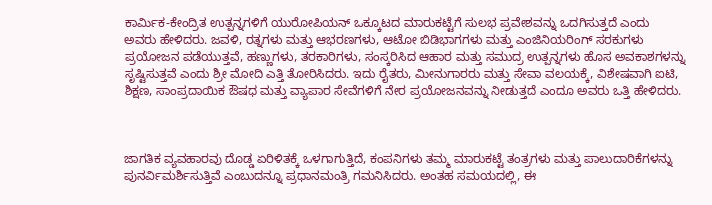ಕಾರ್ಮಿಕ-ಕೇಂದ್ರಿತ ಉತ್ಪನ್ನಗಳಿಗೆ ಯುರೋಪಿಯನ್ ಒಕ್ಕೂಟದ ಮಾರುಕಟ್ಟೆಗೆ ಸುಲಭ ಪ್ರವೇಶವನ್ನು ಒದಗಿಸುತ್ತದೆ ಎಂದು ಅವರು ಹೇಳಿದರು. ಜವಳಿ, ರತ್ನಗಳು ಮತ್ತು ಆಭರಣಗಳು, ಆಟೋ ಬಿಡಿಭಾಗಗಳು ಮತ್ತು ಎಂಜಿನಿಯರಿಂಗ್ ಸರಕುಗಳು ಪ್ರಯೋಜನ ಪಡೆಯುತ್ತವೆ, ಹಣ್ಣುಗಳು, ತರಕಾರಿಗಳು, ಸಂಸ್ಕರಿಸಿದ ಆಹಾರ ಮತ್ತು ಸಮುದ್ರ ಉತ್ಪನ್ನಗಳು ಹೊಸ ಅವಕಾಶಗಳನ್ನು ಸೃಷ್ಟಿಸುತ್ತವೆ ಎಂದು ಶ್ರೀ ಮೋದಿ ಎತ್ತಿ ತೋರಿಸಿದರು. ಇದು ರೈತರು, ಮೀನುಗಾರರು ಮತ್ತು ಸೇವಾ ವಲಯಕ್ಕೆ, ವಿಶೇಷವಾಗಿ ಐಟಿ, ಶಿಕ್ಷಣ, ಸಾಂಪ್ರದಾಯಿಕ ಔಷಧ ಮತ್ತು ವ್ಯಾಪಾರ ಸೇವೆಗಳಿಗೆ ನೇರ ಪ್ರಯೋಜನವನ್ನು ನೀಡುತ್ತದೆ ಎಂದೂ ಅವರು ಒತ್ತಿ ಹೇಳಿದರು.



ಜಾಗತಿಕ ವ್ಯವಹಾರವು ದೊಡ್ಡ ಏರಿಳಿತಕ್ಕೆ ಒಳಗಾಗುತ್ತಿದೆ, ಕಂಪನಿಗಳು ತಮ್ಮ ಮಾರುಕಟ್ಟೆ ತಂತ್ರಗಳು ಮತ್ತು ಪಾಲುದಾರಿಕೆಗಳನ್ನು ಪುನರ್ವಿಮರ್ಶಿಸುತ್ತಿವೆ ಎಂಬುದನ್ನೂ ಪ್ರಧಾನಮಂತ್ರಿ ಗಮನಿಸಿದರು. ಅಂತಹ ಸಮಯದಲ್ಲಿ, ಈ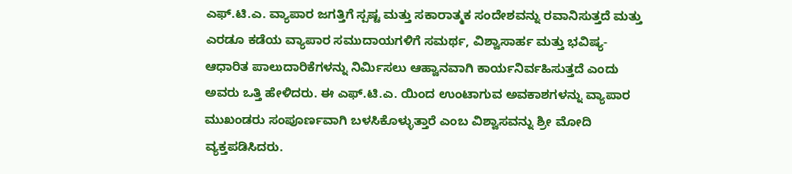ಎಫ್.ಟಿ.ಎ. ವ್ಯಾಪಾರ ಜಗತ್ತಿಗೆ ಸ್ಪಷ್ಟ ಮತ್ತು ಸಕಾರಾತ್ಮಕ ಸಂದೇಶವನ್ನು ರವಾನಿಸುತ್ತದೆ ಮತ್ತು ಎರಡೂ ಕಡೆಯ ವ್ಯಾಪಾರ ಸಮುದಾಯಗಳಿಗೆ ಸಮರ್ಥ, ವಿಶ್ವಾಸಾರ್ಹ ಮತ್ತು ಭವಿಷ್ಯ-ಆಧಾರಿತ ಪಾಲುದಾರಿಕೆಗಳನ್ನು ನಿರ್ಮಿಸಲು ಆಹ್ವಾನವಾಗಿ ಕಾರ್ಯನಿರ್ವಹಿಸುತ್ತದೆ ಎಂದು ಅವರು ಒತ್ತಿ ಹೇಳಿದರು. ಈ ಎಫ್.ಟಿ.ಎ. ಯಿಂದ ಉಂಟಾಗುವ ಅವಕಾಶಗಳನ್ನು ವ್ಯಾಪಾರ ಮುಖಂಡರು ಸಂಪೂರ್ಣವಾಗಿ ಬಳಸಿಕೊಳ್ಳುತ್ತಾರೆ ಎಂಬ ವಿಶ್ವಾಸವನ್ನು ಶ್ರೀ ಮೋದಿ ವ್ಯಕ್ತಪಡಿಸಿದರು.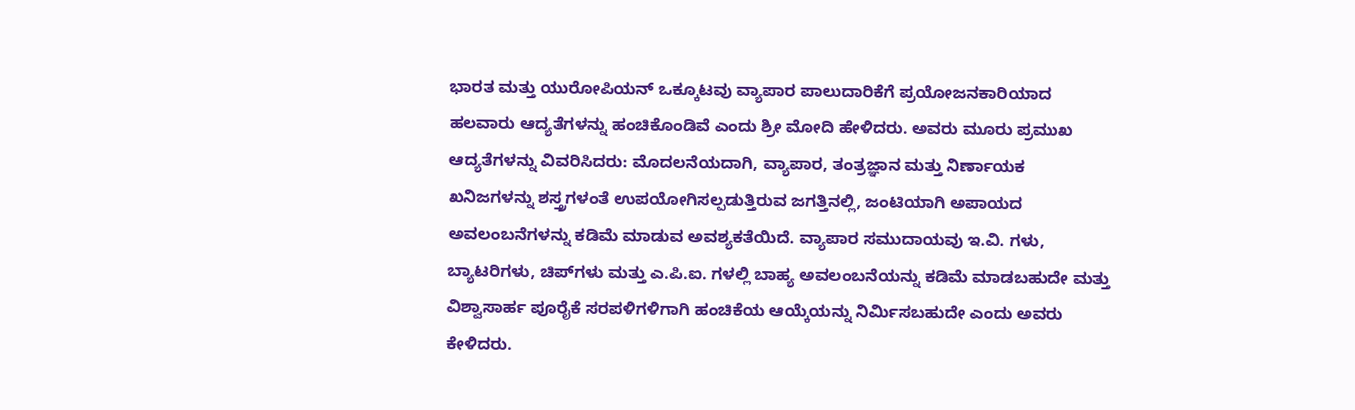ಭಾರತ ಮತ್ತು ಯುರೋಪಿಯನ್ ಒಕ್ಕೂಟವು ವ್ಯಾಪಾರ ಪಾಲುದಾರಿಕೆಗೆ ಪ್ರಯೋಜನಕಾರಿಯಾದ ಹಲವಾರು ಆದ್ಯತೆಗಳನ್ನು ಹಂಚಿಕೊಂಡಿವೆ ಎಂದು ಶ್ರೀ ಮೋದಿ ಹೇಳಿದರು. ಅವರು ಮೂರು ಪ್ರಮುಖ ಆದ್ಯತೆಗಳನ್ನು ವಿವರಿಸಿದರು: ಮೊದಲನೆಯದಾಗಿ, ವ್ಯಾಪಾರ, ತಂತ್ರಜ್ಞಾನ ಮತ್ತು ನಿರ್ಣಾಯಕ ಖನಿಜಗಳನ್ನು ಶಸ್ತ್ರಗಳಂತೆ ಉಪಯೋಗಿಸಲ್ಪಡುತ್ತಿರುವ ಜಗತ್ತಿನಲ್ಲಿ, ಜಂಟಿಯಾಗಿ ಅಪಾಯದ ಅವಲಂಬನೆಗಳನ್ನು ಕಡಿಮೆ ಮಾಡುವ ಅವಶ್ಯಕತೆಯಿದೆ. ವ್ಯಾಪಾರ ಸಮುದಾಯವು ಇ.ವಿ. ಗಳು, ಬ್ಯಾಟರಿಗಳು, ಚಿಪ್‌ಗಳು ಮತ್ತು ಎ.ಪಿ.ಐ. ಗಳಲ್ಲಿ ಬಾಹ್ಯ ಅವಲಂಬನೆಯನ್ನು ಕಡಿಮೆ ಮಾಡಬಹುದೇ ಮತ್ತು ವಿಶ್ವಾಸಾರ್ಹ ಪೂರೈಕೆ ಸರಪಳಿಗಳಿಗಾಗಿ ಹಂಚಿಕೆಯ ಆಯ್ಕೆಯನ್ನು ನಿರ್ಮಿಸಬಹುದೇ ಎಂದು ಅವರು ಕೇಳಿದರು.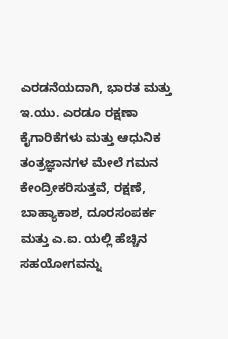ಎರಡನೆಯದಾಗಿ, ಭಾರತ ಮತ್ತು ಇ.ಯು. ಎರಡೂ ರಕ್ಷಣಾ ಕೈಗಾರಿಕೆಗಳು ಮತ್ತು ಆಧುನಿಕ ತಂತ್ರಜ್ಞಾನಗಳ ಮೇಲೆ ಗಮನ ಕೇಂದ್ರೀಕರಿಸುತ್ತವೆ, ರಕ್ಷಣೆ, ಬಾಹ್ಯಾಕಾಶ, ದೂರಸಂಪರ್ಕ ಮತ್ತು ಎ.ಐ. ಯಲ್ಲಿ ಹೆಚ್ಚಿನ ಸಹಯೋಗವನ್ನು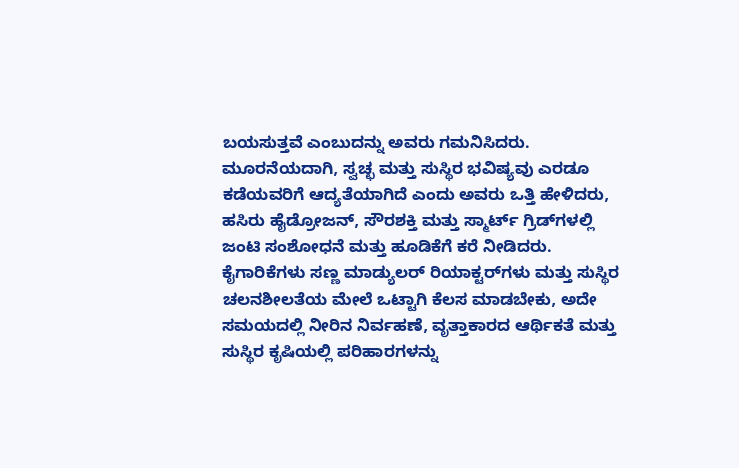ಬಯಸುತ್ತವೆ ಎಂಬುದನ್ನು ಅವರು ಗಮನಿಸಿದರು. ಮೂರನೆಯದಾಗಿ, ಸ್ವಚ್ಛ ಮತ್ತು ಸುಸ್ಥಿರ ಭವಿಷ್ಯವು ಎರಡೂ ಕಡೆಯವರಿಗೆ ಆದ್ಯತೆಯಾಗಿದೆ ಎಂದು ಅವರು ಒತ್ತಿ ಹೇಳಿದರು, ಹಸಿರು ಹೈಡ್ರೋಜನ್, ಸೌರಶಕ್ತಿ ಮತ್ತು ಸ್ಮಾರ್ಟ್ ಗ್ರಿಡ್‌ಗಳಲ್ಲಿ ಜಂಟಿ ಸಂಶೋಧನೆ ಮತ್ತು ಹೂಡಿಕೆಗೆ ಕರೆ ನೀಡಿದರು. ಕೈಗಾರಿಕೆಗಳು ಸಣ್ಣ ಮಾಡ್ಯುಲರ್ ರಿಯಾಕ್ಟರ್‌ಗಳು ಮತ್ತು ಸುಸ್ಥಿರ ಚಲನಶೀಲತೆಯ ಮೇಲೆ ಒಟ್ಟಾಗಿ ಕೆಲಸ ಮಾಡಬೇಕು, ಅದೇ ಸಮಯದಲ್ಲಿ ನೀರಿನ ನಿರ್ವಹಣೆ, ವೃತ್ತಾಕಾರದ ಆರ್ಥಿಕತೆ ಮತ್ತು ಸುಸ್ಥಿರ ಕೃಷಿಯಲ್ಲಿ ಪರಿಹಾರಗಳನ್ನು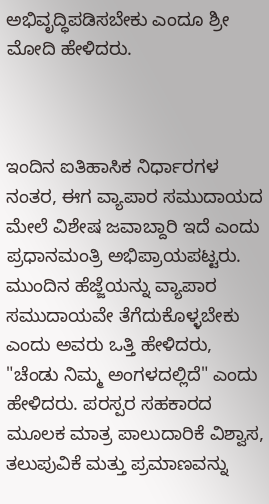ಅಭಿವೃದ್ಧಿಪಡಿಸಬೇಕು ಎಂದೂ ಶ್ರೀ ಮೋದಿ ಹೇಳಿದರು.



ಇಂದಿನ ಐತಿಹಾಸಿಕ ನಿರ್ಧಾರಗಳ ನಂತರ, ಈಗ ವ್ಯಾಪಾರ ಸಮುದಾಯದ ಮೇಲೆ ವಿಶೇಷ ಜವಾಬ್ದಾರಿ ಇದೆ ಎಂದು ಪ್ರಧಾನಮಂತ್ರಿ ಅಭಿಪ್ರಾಯಪಟ್ಟರು. ಮುಂದಿನ ಹೆಜ್ಜೆಯನ್ನು ವ್ಯಾಪಾರ ಸಮುದಾಯವೇ ತೆಗೆದುಕೊಳ್ಳಬೇಕು ಎಂದು ಅವರು ಒತ್ತಿ ಹೇಳಿದರು, "ಚೆಂಡು ನಿಮ್ಮ ಅಂಗಳದಲ್ಲಿದೆ" ಎಂದು ಹೇಳಿದರು. ಪರಸ್ಪರ ಸಹಕಾರದ ಮೂಲಕ ಮಾತ್ರ ಪಾಲುದಾರಿಕೆ ವಿಶ್ವಾಸ, ತಲುಪುವಿಕೆ ಮತ್ತು ಪ್ರಮಾಣವನ್ನು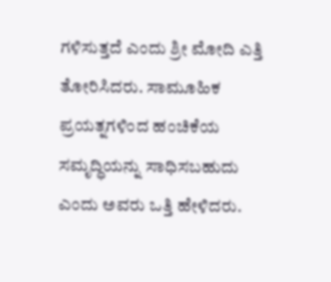ಗಳಿಸುತ್ತದೆ ಎಂದು ಶ್ರೀ ಮೋದಿ ಎತ್ತಿ ತೋರಿಸಿದರು. ಸಾಮೂಹಿಕ ಪ್ರಯತ್ನಗಳಿಂದ ಹಂಚಿಕೆಯ ಸಮೃದ್ಧಿಯನ್ನು ಸಾಧಿಸಬಹುದು ಎಂದು ಅವರು ಒತ್ತಿ ಹೇಳಿದರು.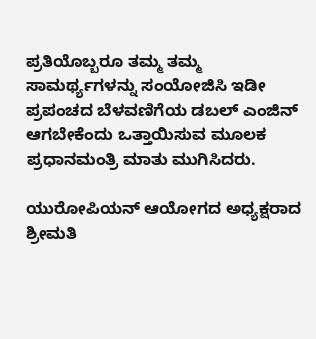ಪ್ರತಿಯೊಬ್ಬರೂ ತಮ್ಮ ತಮ್ಮ ಸಾಮರ್ಥ್ಯಗಳನ್ನು ಸಂಯೋಜಿಸಿ ಇಡೀ ಪ್ರಪಂಚದ ಬೆಳವಣಿಗೆಯ ಡಬಲ್ ಎಂಜಿನ್ ಆಗಬೇಕೆಂದು ಒತ್ತಾಯಿಸುವ ಮೂಲಕ ಪ್ರಧಾನಮಂತ್ರಿ ಮಾತು ಮುಗಿಸಿದರು.

ಯುರೋಪಿಯನ್ ಆಯೋಗದ ಅಧ್ಯಕ್ಷರಾದ ಶ್ರೀಮತಿ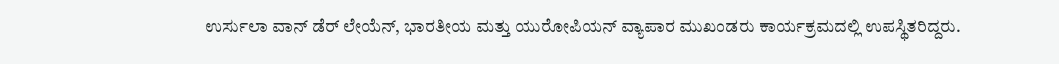ಉರ್ಸುಲಾ ವಾನ್ ಡೆರ್ ಲೇಯೆನ್, ಭಾರತೀಯ ಮತ್ತು ಯುರೋಪಿಯನ್ ವ್ಯಾಪಾರ ಮುಖಂಡರು ಕಾರ್ಯಕ್ರಮದಲ್ಲಿ ಉಪಸ್ಥಿತರಿದ್ದರು.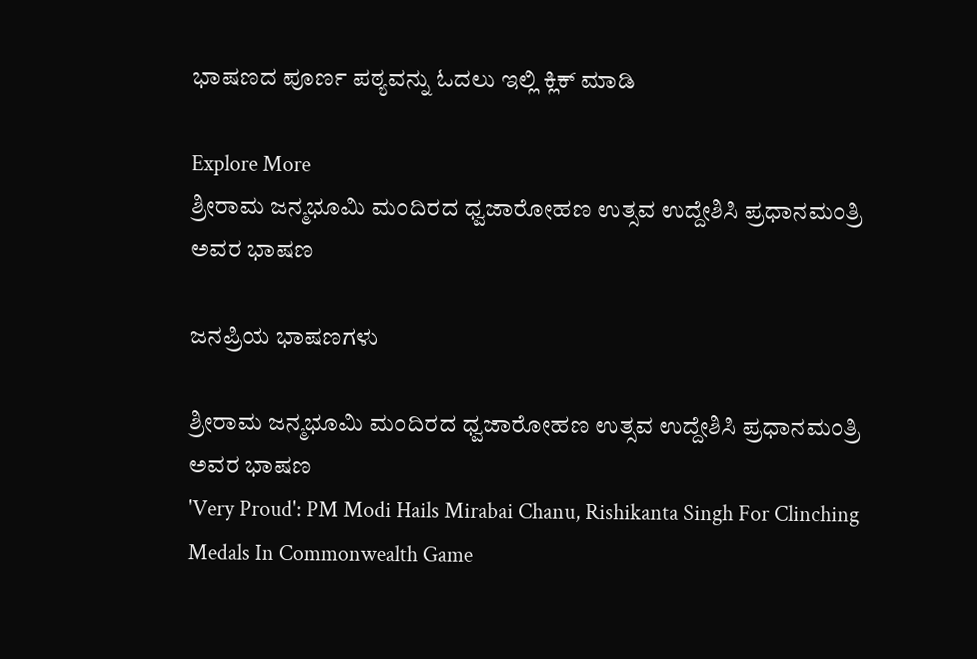ಭಾಷಣದ ಪೂರ್ಣ ಪಠ್ಯವನ್ನು ಓದಲು ಇಲ್ಲಿ ಕ್ಲಿಕ್ ಮಾಡಿ

Explore More
ಶ್ರೀರಾಮ ಜನ್ಮಭೂಮಿ ಮಂದಿರದ ಧ್ವಜಾರೋಹಣ ಉತ್ಸವ ಉದ್ದೇಶಿಸಿ ಪ್ರಧಾನಮಂತ್ರಿ ಅವರ ಭಾಷಣ

ಜನಪ್ರಿಯ ಭಾಷಣಗಳು

ಶ್ರೀರಾಮ ಜನ್ಮಭೂಮಿ ಮಂದಿರದ ಧ್ವಜಾರೋಹಣ ಉತ್ಸವ ಉದ್ದೇಶಿಸಿ ಪ್ರಧಾನಮಂತ್ರಿ ಅವರ ಭಾಷಣ
'Very Proud': PM Modi Hails Mirabai Chanu, Rishikanta Singh For Clinching Medals In Commonwealth Game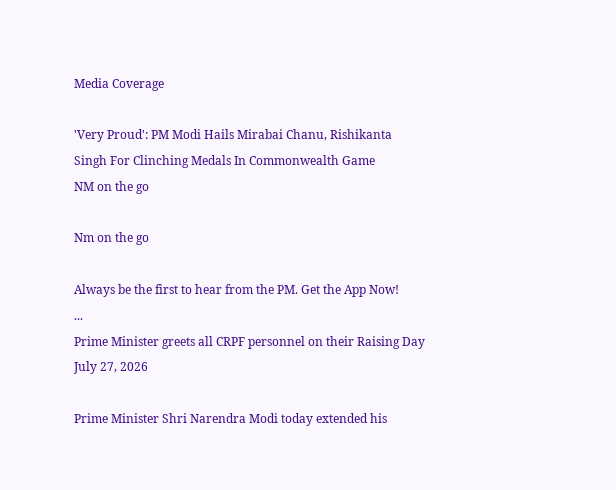Media Coverage

'Very Proud': PM Modi Hails Mirabai Chanu, Rishikanta Singh For Clinching Medals In Commonwealth Game
NM on the go

Nm on the go

Always be the first to hear from the PM. Get the App Now!
...
Prime Minister greets all CRPF personnel on their Raising Day
July 27, 2026

Prime Minister Shri Narendra Modi today extended his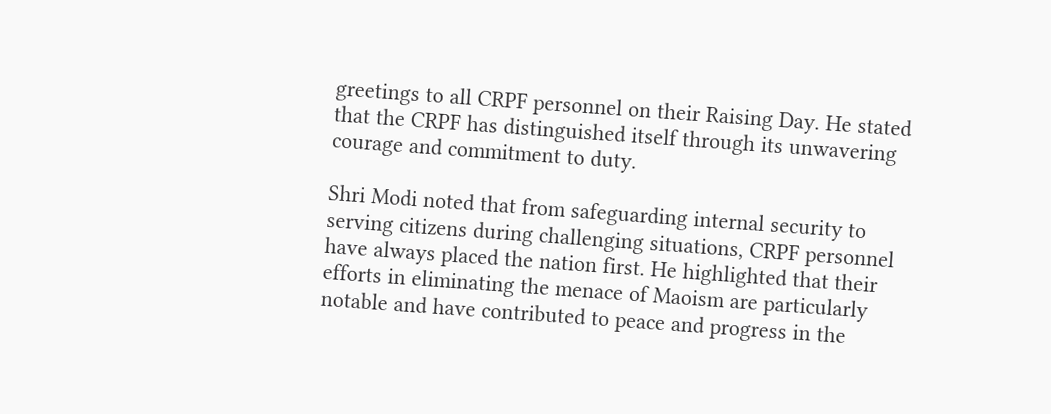greetings to all CRPF personnel on their Raising Day. He stated that the CRPF has distinguished itself through its unwavering courage and commitment to duty.

Shri Modi noted that from safeguarding internal security to serving citizens during challenging situations, CRPF personnel have always placed the nation first. He highlighted that their efforts in eliminating the menace of Maoism are particularly notable and have contributed to peace and progress in the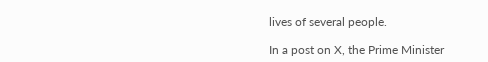lives of several people.

In a post on X, the Prime Minister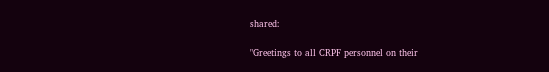shared:

"Greetings to all CRPF personnel on their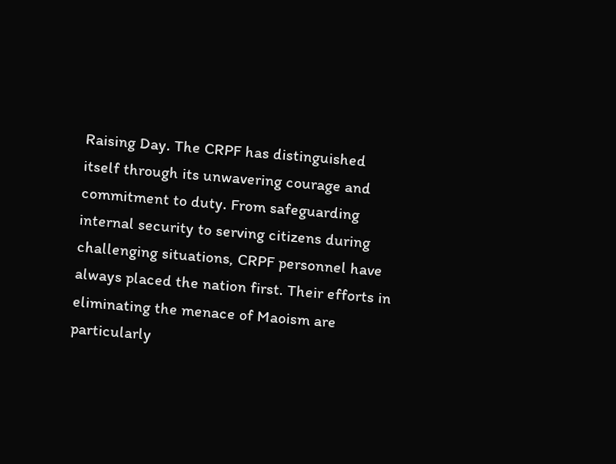Raising Day. The CRPF has distinguished itself through its unwavering courage and commitment to duty. From safeguarding internal security to serving citizens during challenging situations, CRPF personnel have always placed the nation first. Their efforts in eliminating the menace of Maoism are particularly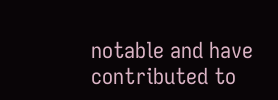notable and have contributed to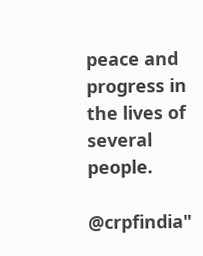peace and progress in the lives of several people.

@crpfindia"